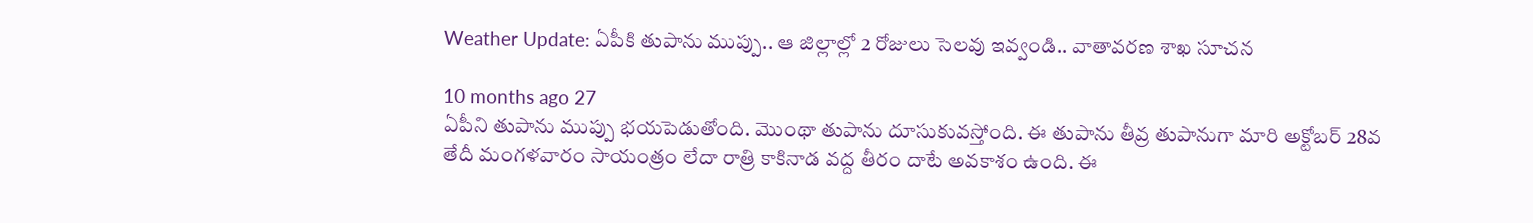Weather Update: ఏపీకి తుపాను ముప్పు.. ఆ జిల్లాల్లో 2 రోజులు సెలవు ఇవ్వండి.. వాతావరణ శాఖ సూచన

10 months ago 27
ఏపీని తుపాను ముప్పు భయపెడుతోంది. మొంథా తుపాను దూసుకువస్తోంది. ఈ తుపాను తీవ్ర తుపానుగా మారి అక్టోబర్ 28వ తేదీ మంగళవారం సాయంత్రం లేదా రాత్రి కాకినాడ వద్ద తీరం దాటే అవకాశం ఉంది. ఈ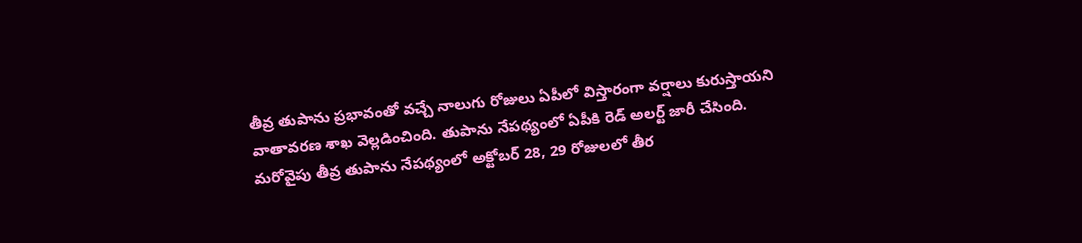తీవ్ర తుపాను ప్రభావంతో వచ్చే నాలుగు రోజులు ఏపీలో విస్తారంగా వర్షాలు కురుస్తాయని వాతావరణ శాఖ వెల్లడించింది. తుపాను నేపథ్యంలో ఏపీకి రెడ్ అలర్ట్ జారీ చేసింది. మరోవైపు తీవ్ర తుపాను నేపథ్యంలో అక్టోబర్ 28, 29 రోజులలో తీర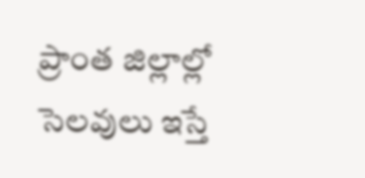ప్రాంత జిల్లాల్లో సెలవులు ఇస్తే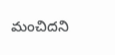మంచిదని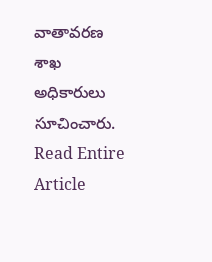వాతావరణ శాఖ అధికారులు సూచించారు.
Read Entire Article